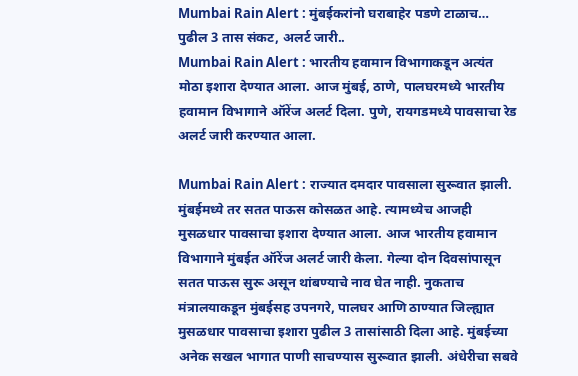Mumbai Rain Alert : मुंबईकरांनो घराबाहेर पडणे टाळाच… पुढील 3 तास संकट, अलर्ट जारी..
Mumbai Rain Alert : भारतीय हवामान विभागाकडून अत्यंत मोठा इशारा देण्यात आला. आज मुंबई, ठाणे, पालघरमध्ये भारतीय हवामान विभागाने ऑरेंज अलर्ट दिला. पुणे, रायगडमध्ये पावसाचा रेड अलर्ट जारी करण्यात आला.

Mumbai Rain Alert : राज्यात दमदार पावसाला सुरूवात झाली. मुंबईमध्ये तर सतत पाऊस कोसळत आहे. त्यामध्येच आजही मुसळधार पावसाचा इशारा देण्यात आला. आज भारतीय हवामान विभागाने मुंबईत ऑरेंज अलर्ट जारी केला. गेल्या दोन दिवसांपासून सतत पाऊस सुरू असून थांबण्याचे नाव घेत नाही. नुकताच मंत्रालयाकडून मुंबईसह उपनगरे, पालघर आणि ठाण्यात जिल्ह्यात मुसळधार पावसाचा इशारा पुढील 3 तासांसाठी दिला आहे. मुंबईच्या अनेक सखल भागात पाणी साचण्यास सुरूवात झाली. अंधेरीचा सबवे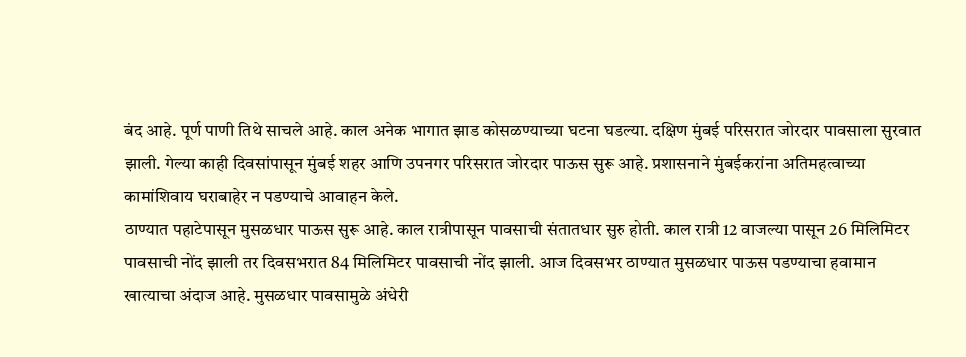बंद आहे. पूर्ण पाणी तिथे साचले आहे. काल अनेक भागात झाड कोसळण्याच्या घटना घडल्या. दक्षिण मुंबई परिसरात जोरदार पावसाला सुरवात झाली. गेल्या काही दिवसांपासून मुंबई शहर आणि उपनगर परिसरात जोरदार पाऊस सुरू आहे. प्रशासनाने मुंबईकरांना अतिमहत्वाच्या कामांशिवाय घराबाहेर न पडण्याचे आवाहन केले.
ठाण्यात पहाटेपासून मुसळधार पाऊस सुरू आहे. काल रात्रीपासून पावसाची संतातधार सुरु होती. काल रात्री 12 वाजल्या पासून 26 मिलिमिटर पावसाची नोंद झाली तर दिवसभरात 84 मिलिमिटर पावसाची नोंद झाली. आज दिवसभर ठाण्यात मुसळधार पाऊस पडण्याचा हवामान खात्याचा अंदाज आहे. मुसळधार पावसामुळे अंधेरी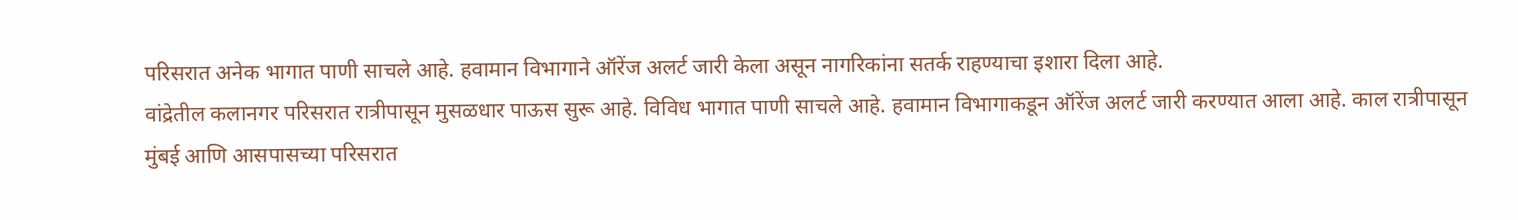परिसरात अनेक भागात पाणी साचले आहे. हवामान विभागाने ऑरेंज अलर्ट जारी केला असून नागरिकांना सतर्क राहण्याचा इशारा दिला आहे.
वांद्रेतील कलानगर परिसरात रात्रीपासून मुसळधार पाऊस सुरू आहे. विविध भागात पाणी साचले आहे. हवामान विभागाकडून ऑरेंज अलर्ट जारी करण्यात आला आहे. काल रात्रीपासून मुंबई आणि आसपासच्या परिसरात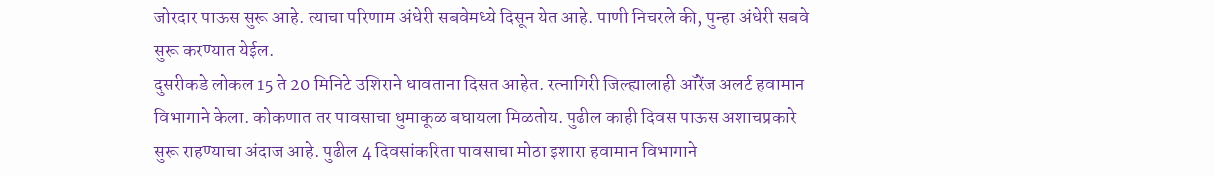जोरदार पाऊस सुरू आहे. त्याचा परिणाम अंधेरी सबवेमध्ये दिसून येत आहे. पाणी निचरले की, पुन्हा अंधेरी सबवे सुरू करण्यात येईल.
दुसरीकडे लोकल 15 ते 20 मिनिटे उशिराने धावताना दिसत आहेत. रत्नागिरी जिल्ह्यालाही ऑरेंज अलर्ट हवामान विभागाने केला. कोकणात तर पावसाचा धुमाकूळ बघायला मिळतोय. पुढील काही दिवस पाऊस अशाचप्रकारे सुरू राहण्याचा अंदाज आहे. पुढील 4 दिवसांकरिता पावसाचा मोठा इशारा हवामान विभागाने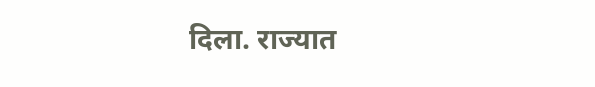दिला. राज्यात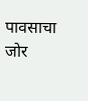पावसाचा जोर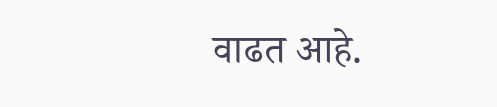वाढत आहे.